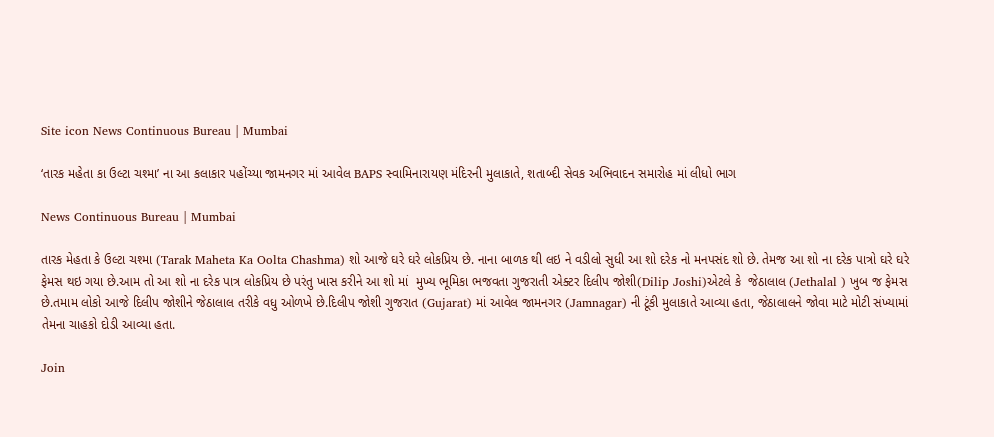Site icon News Continuous Bureau | Mumbai

‘તારક મહેતા કા ઉલ્ટા ચશ્મા’ ના આ કલાકાર પહોંચ્યા જામનગર માં આવેલ BAPS સ્વામિનારાયણ મંદિરની મુલાકાતે, શતાબ્દી સેવક અભિવાદન સમારોહ માં લીધો ભાગ

News Continuous Bureau | Mumbai

તારક મેહતા કે ઉલ્ટા ચશ્મા (Tarak Maheta Ka Oolta Chashma) શો આજે ઘરે ઘરે લોકપ્રિય છે. નાના બાળક થી લઇ ને વડીલો સુધી આ શો દરેક નો મનપસંદ શો છે. તેમજ આ શો ના દરેક પાત્રો ઘરે ઘરે ફેમસ થઇ ગયા છે.આમ તો આ શો ના દરેક પાત્ર લોકપ્રિય છે પરંતુ ખાસ કરીને આ શો માં  મુખ્ય ભૂમિકા ભજવતા ગુજરાતી એક્ટર દિલીપ જોશી(Dilip Joshi)એટલે કે  જેઠાલાલ (Jethalal ) ખુબ જ ફેમસ છે.તમામ લોકો આજે દિલીપ જોશીને જેઠાલાલ તરીકે વધુ ઓળખે છે.દિલીપ જોશી ગુજરાત (Gujarat) માં આવેલ જામનગર (Jamnagar) ની ટૂંકી મુલાકાતે આવ્યા હતા, જેઠાલાલને જોવા માટે મોટી સંખ્યામાં તેમના ચાહકો દોડી આવ્યા હતા.

Join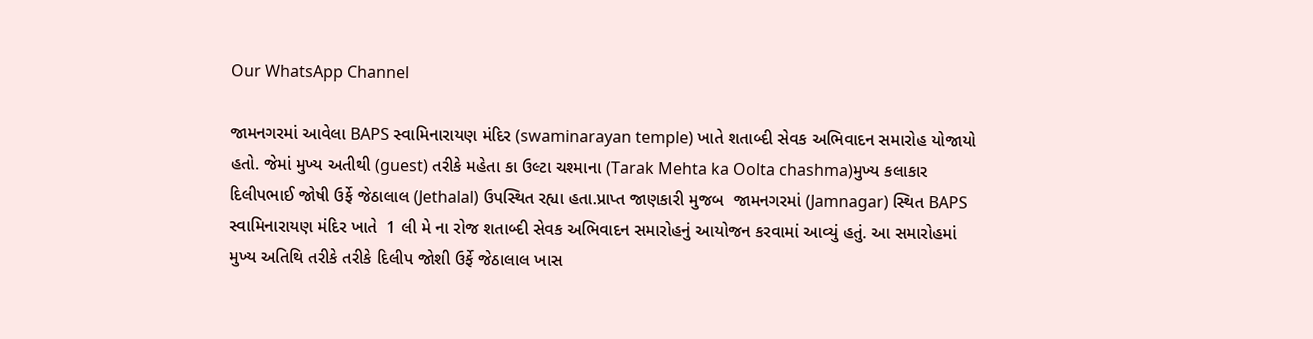Our WhatsApp Channel

જામનગરમાં આવેલા BAPS સ્વામિનારાયણ મંદિર (swaminarayan temple) ખાતે શતાબ્દી સેવક અભિવાદન સમારોહ યોજાયો હતો. જેમાં મુખ્ય અતીથી (guest) તરીકે મહેતા કા ઉલ્ટા ચશ્માના (Tarak Mehta ka Oolta chashma)મુખ્ય કલાકાર દિલીપભાઈ જોષી ઉર્ફે જેઠાલાલ (Jethalal) ઉપસ્થિત રહ્યા હતા.પ્રાપ્ત જાણકારી મુજબ  જામનગરમાં (Jamnagar) સ્થિત BAPS સ્વામિનારાયણ મંદિર ખાતે  1 લી મે ના રોજ શતાબ્દી સેવક અભિવાદન સમારોહનું આયોજન કરવામાં આવ્યું હતું. આ સમારોહમાં મુખ્ય અતિથિ તરીકે તરીકે દિલીપ જોશી ઉર્ફે જેઠાલાલ ખાસ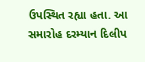ઉપસ્થિત રહ્યા હતા. આ સમારોહ દરમ્યાન દિલીપ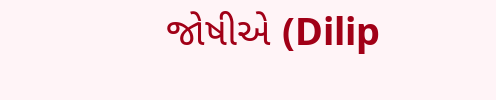જોષીએ (Dilip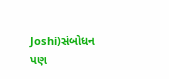Joshi)સંબોધન પણ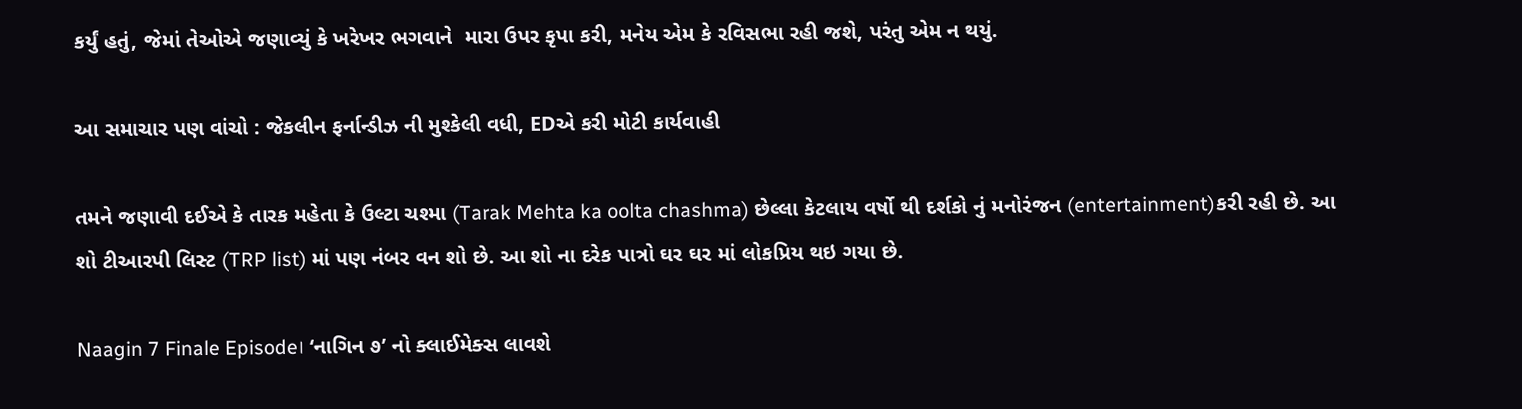કર્યું હતું, જેમાં તેઓએ જણાવ્યું કે ખરેખર ભગવાને  મારા ઉપર કૃપા કરી, મનેય એમ કે રવિસભા રહી જશે, પરંતુ એમ ન થયું.

આ સમાચાર પણ વાંચો : જેકલીન ફર્નાન્ડીઝ ની મુશ્કેલી વધી, EDએ કરી મોટી કાર્યવાહી

તમને જણાવી દઈએ કે તારક મહેતા કે ઉલ્ટા ચશ્મા (Tarak Mehta ka oolta chashma) છેલ્લા કેટલાય વર્ષો થી દર્શકો નું મનોરંજન (entertainment)કરી રહી છે. આ શો ટીઆરપી લિસ્ટ (TRP list) માં પણ નંબર વન શો છે. આ શો ના દરેક પાત્રો ઘર ઘર માં લોકપ્રિય થઇ ગયા છે.

Naagin 7 Finale Episode। ‘નાગિન ૭’ નો ક્લાઈમેક્સ લાવશે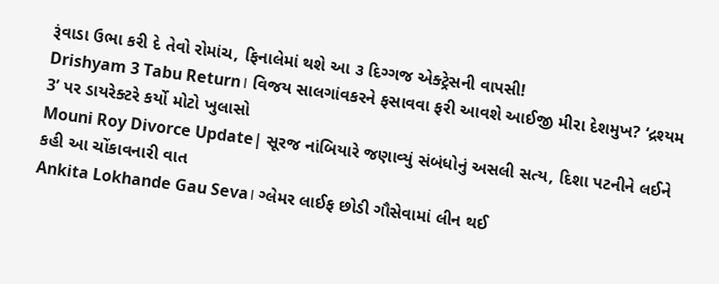રૂંવાડા ઉભા કરી દે તેવો રોમાંચ, ફિનાલેમાં થશે આ ૩ દિગ્ગજ એક્ટ્રેસની વાપસી!
Drishyam 3 Tabu Return। વિજય સાલગાંવકરને ફસાવવા ફરી આવશે આઈજી મીરા દેશમુખ? ‘દ્રશ્યમ 3’ પર ડાયરેક્ટરે કર્યો મોટો ખુલાસો
Mouni Roy Divorce Update| સૂરજ નાંબિયારે જણાવ્યું સંબંધોનું અસલી સત્ય, દિશા પટનીને લઈને કહી આ ચોંકાવનારી વાત
Ankita Lokhande Gau Seva। ગ્લેમર લાઈફ છોડી ગૌસેવામાં લીન થઈ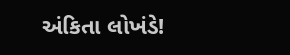અંકિતા લોખંડે!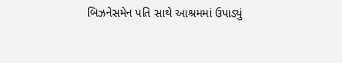બિઝનેસમેન પતિ સાથે આશ્રમમાં ઉપાડ્યું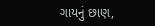ગાયનું છાણ,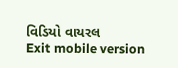વિડિયો વાયરલ
Exit mobile version